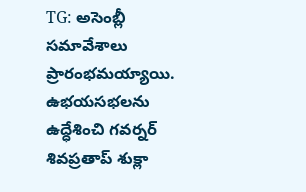TG: అసెంబ్లీ సమావేశాలు ప్రారంభమయ్యాయి. ఉభయసభలను ఉద్ధేశించి గవర్నర్ శివప్రతాప్ శుక్లా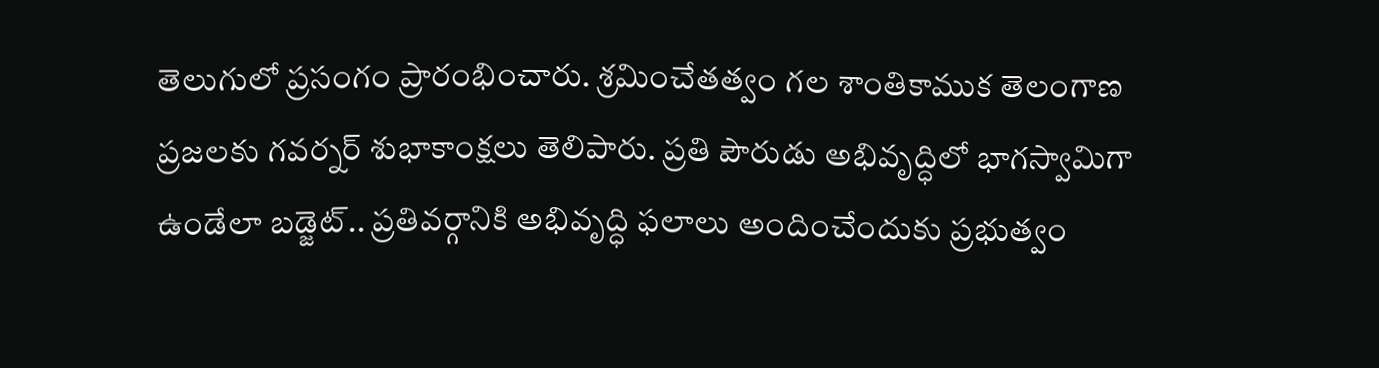తెలుగులో ప్రసంగం ప్రారంభించారు. శ్రమించేతత్వం గల శాంతికాముక తెలంగాణ ప్రజలకు గవర్నర్ శుభాకాంక్షలు తెలిపారు. ప్రతి పౌరుడు అభివృద్ధిలో భాగస్వామిగా ఉండేలా బడ్జెట్.. ప్రతివర్గానికి అభివృద్ధి ఫలాలు అందించేందుకు ప్రభుత్వం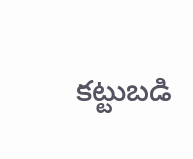కట్టుబడి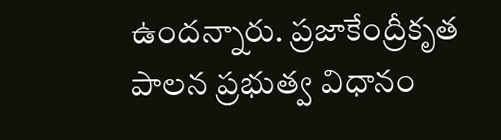ఉందన్నారు. ప్రజాకేంద్రీకృత పాలన ప్రభుత్వ విధానం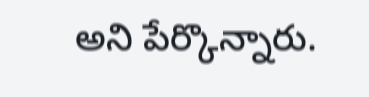అని పేర్కొన్నారు.